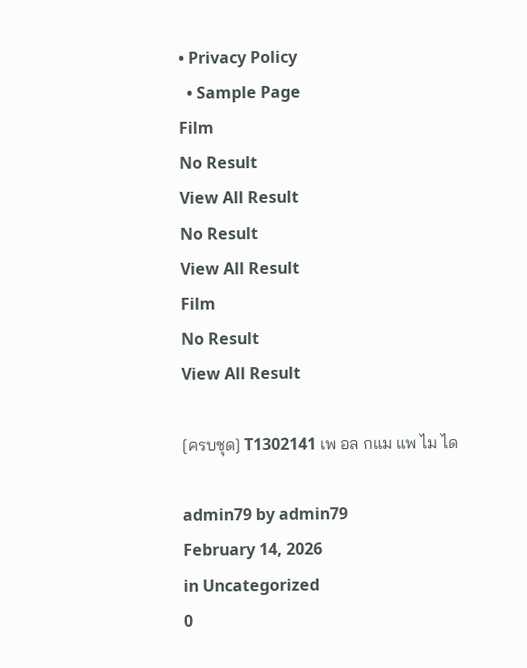• Privacy Policy
  • Sample Page
Film
No Result
View All Result
No Result
View All Result
Film
No Result
View All Result

[ครบชุด] T1302141 เพ อล กแม แพ ไม ได

admin79 by admin79
February 14, 2026
in Uncategorized
0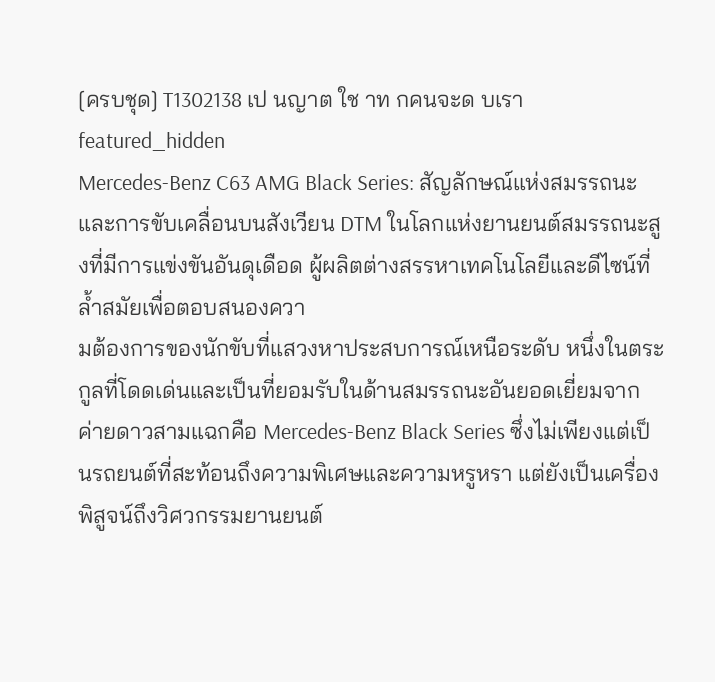[ครบชุด] T1302138 เป นญาต ใช าท กคนจะด บเรา
featured_hidden
Mercedes-Benz C63 AMG Black Series: สัญลักษณ์แห่งสมรรถนะและการขับเคลื่อนบนสังเวียน DTM ในโลกแห่งยานยนต์สมรรถนะสูงที่มีการแข่งขันอันดุเดือด ผู้ผลิตต่างสรรหาเทคโนโลยีและดีไซน์ที่ล้ำสมัยเพื่อตอบสนองควา
มต้องการของนักขับที่แสวงหาประสบการณ์เหนือระดับ หนึ่งในตระกูลที่โดดเด่นและเป็นที่ยอมรับในด้านสมรรถนะอันยอดเยี่ยมจากค่ายดาวสามแฉกคือ Mercedes-Benz Black Series ซึ่งไม่เพียงแต่เป็นรถยนต์ที่สะท้อนถึงความพิเศษและความหรูหรา แต่ยังเป็นเครื่องพิสูจน์ถึงวิศวกรรมยานยนต์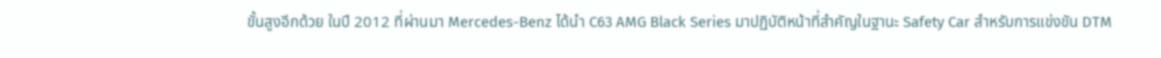ขั้นสูงอีกด้วย ในปี 2012 ที่ผ่านมา Mercedes-Benz ได้นำ C63 AMG Black Series มาปฏิบัติหน้าที่สำคัญในฐานะ Safety Car สำหรับการแข่งขัน DTM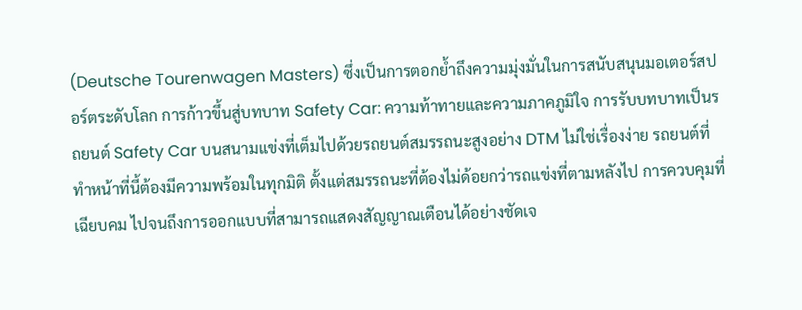(Deutsche Tourenwagen Masters) ซึ่งเป็นการตอกย้ำถึงความมุ่งมั่นในการสนับสนุนมอเตอร์สปอร์ตระดับโลก การก้าวขึ้นสู่บทบาท Safety Car: ความท้าทายและความภาคภูมิใจ การรับบทบาทเป็นรถยนต์ Safety Car บนสนามแข่งที่เต็มไปด้วยรถยนต์สมรรถนะสูงอย่าง DTM ไม่ใช่เรื่องง่าย รถยนต์ที่ทำหน้าที่นี้ต้องมีความพร้อมในทุกมิติ ตั้งแต่สมรรถนะที่ต้องไม่ด้อยกว่ารถแข่งที่ตามหลังไป การควบคุมที่เฉียบคม ไปจนถึงการออกแบบที่สามารถแสดงสัญญาณเตือนได้อย่างชัดเจ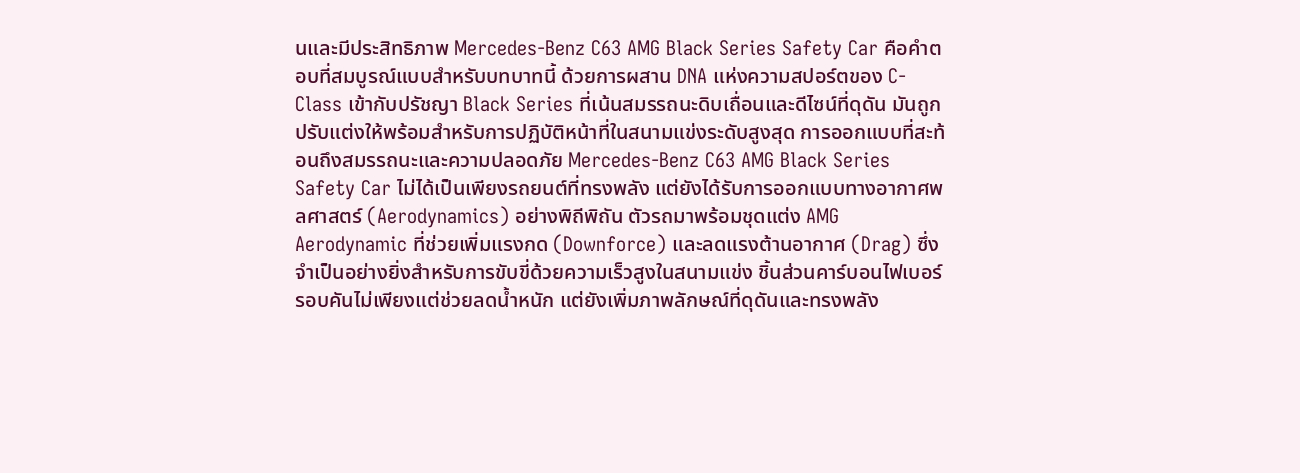นและมีประสิทธิภาพ Mercedes-Benz C63 AMG Black Series Safety Car คือคำตอบที่สมบูรณ์แบบสำหรับบทบาทนี้ ด้วยการผสาน DNA แห่งความสปอร์ตของ C-Class เข้ากับปรัชญา Black Series ที่เน้นสมรรถนะดิบเถื่อนและดีไซน์ที่ดุดัน มันถูกปรับแต่งให้พร้อมสำหรับการปฏิบัติหน้าที่ในสนามแข่งระดับสูงสุด การออกแบบที่สะท้อนถึงสมรรถนะและความปลอดภัย Mercedes-Benz C63 AMG Black Series Safety Car ไม่ได้เป็นเพียงรถยนต์ที่ทรงพลัง แต่ยังได้รับการออกแบบทางอากาศพลศาสตร์ (Aerodynamics) อย่างพิถีพิถัน ตัวรถมาพร้อมชุดแต่ง AMG Aerodynamic ที่ช่วยเพิ่มแรงกด (Downforce) และลดแรงต้านอากาศ (Drag) ซึ่งจำเป็นอย่างยิ่งสำหรับการขับขี่ด้วยความเร็วสูงในสนามแข่ง ชิ้นส่วนคาร์บอนไฟเบอร์รอบคันไม่เพียงแต่ช่วยลดน้ำหนัก แต่ยังเพิ่มภาพลักษณ์ที่ดุดันและทรงพลัง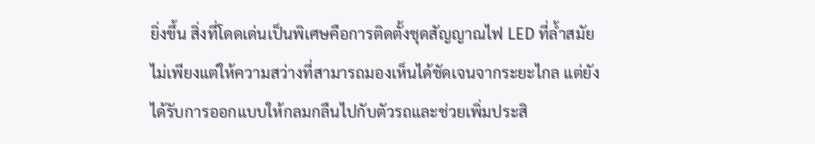ยิ่งขึ้น สิ่งที่โดดเด่นเป็นพิเศษคือการติดตั้งชุดสัญญาณไฟ LED ที่ล้ำสมัย ไม่เพียงแต่ให้ความสว่างที่สามารถมองเห็นได้ชัดเจนจากระยะไกล แต่ยังได้รับการออกแบบให้กลมกลืนไปกับตัวรถและช่วยเพิ่มประสิ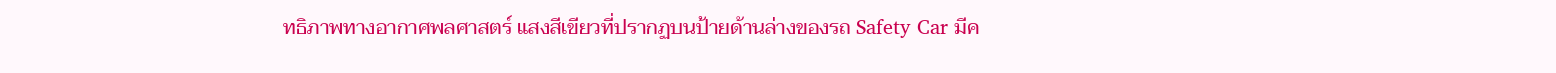ทธิภาพทางอากาศพลศาสตร์ แสงสีเขียวที่ปรากฏบนป้ายด้านล่างของรถ Safety Car มีค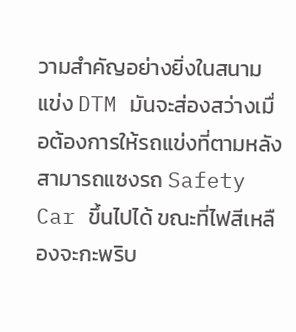วามสำคัญอย่างยิ่งในสนามแข่ง DTM มันจะส่องสว่างเมื่อต้องการให้รถแข่งที่ตามหลังสามารถแซงรถ Safety Car ขึ้นไปได้ ขณะที่ไฟสีเหลืองจะกะพริบ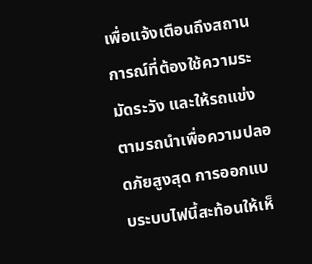เพื่อแจ้งเตือนถึงสถานการณ์ที่ต้องใช้ความระมัดระวัง และให้รถแข่งตามรถนำเพื่อความปลอดภัยสูงสุด การออกแบบระบบไฟนี้สะท้อนให้เห็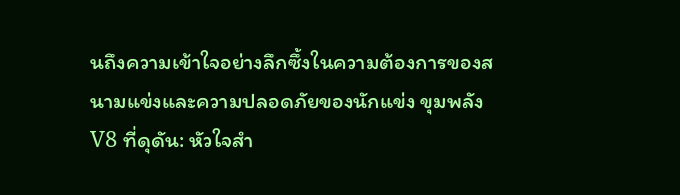นถึงความเข้าใจอย่างลึกซึ้งในความต้องการของสนามแข่งและความปลอดภัยของนักแข่ง ขุมพลัง V8 ที่ดุดัน: หัวใจสำ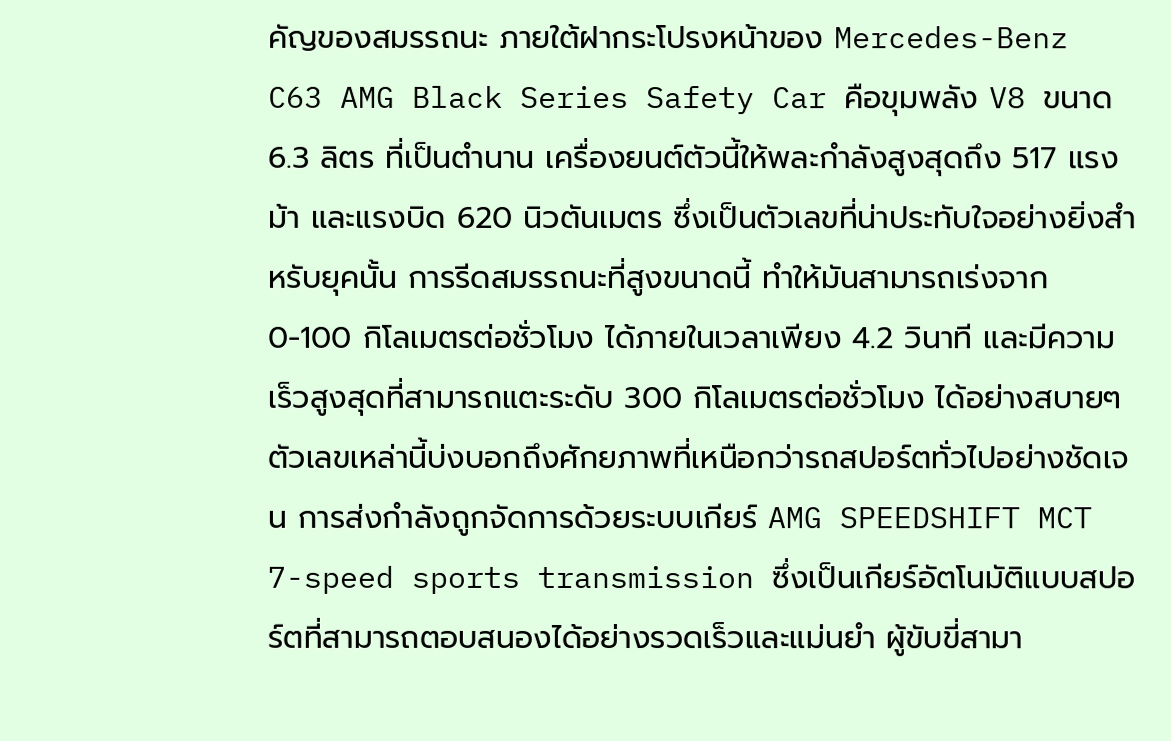คัญของสมรรถนะ ภายใต้ฝากระโปรงหน้าของ Mercedes-Benz C63 AMG Black Series Safety Car คือขุมพลัง V8 ขนาด 6.3 ลิตร ที่เป็นตำนาน เครื่องยนต์ตัวนี้ให้พละกำลังสูงสุดถึง 517 แรงม้า และแรงบิด 620 นิวตันเมตร ซึ่งเป็นตัวเลขที่น่าประทับใจอย่างยิ่งสำหรับยุคนั้น การรีดสมรรถนะที่สูงขนาดนี้ ทำให้มันสามารถเร่งจาก 0-100 กิโลเมตรต่อชั่วโมง ได้ภายในเวลาเพียง 4.2 วินาที และมีความเร็วสูงสุดที่สามารถแตะระดับ 300 กิโลเมตรต่อชั่วโมง ได้อย่างสบายๆ ตัวเลขเหล่านี้บ่งบอกถึงศักยภาพที่เหนือกว่ารถสปอร์ตทั่วไปอย่างชัดเจน การส่งกำลังถูกจัดการด้วยระบบเกียร์ AMG SPEEDSHIFT MCT 7-speed sports transmission ซึ่งเป็นเกียร์อัตโนมัติแบบสปอร์ตที่สามารถตอบสนองได้อย่างรวดเร็วและแม่นยำ ผู้ขับขี่สามา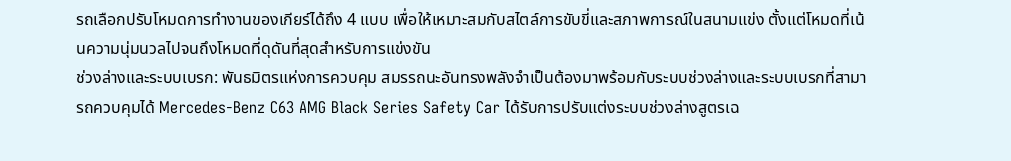รถเลือกปรับโหมดการทำงานของเกียร์ได้ถึง 4 แบบ เพื่อให้เหมาะสมกับสไตล์การขับขี่และสภาพการณ์ในสนามแข่ง ตั้งแต่โหมดที่เน้นความนุ่มนวลไปจนถึงโหมดที่ดุดันที่สุดสำหรับการแข่งขัน
ช่วงล่างและระบบเบรก: พันธมิตรแห่งการควบคุม สมรรถนะอันทรงพลังจำเป็นต้องมาพร้อมกับระบบช่วงล่างและระบบเบรกที่สามารถควบคุมได้ Mercedes-Benz C63 AMG Black Series Safety Car ได้รับการปรับแต่งระบบช่วงล่างสูตรเฉ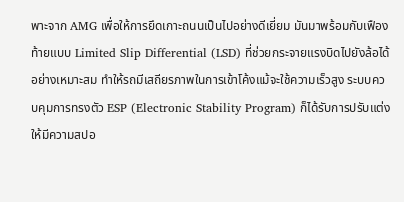พาะจาก AMG เพื่อให้การยึดเกาะถนนเป็นไปอย่างดีเยี่ยม มันมาพร้อมกับเฟืองท้ายแบบ Limited Slip Differential (LSD) ที่ช่วยกระจายแรงบิดไปยังล้อได้อย่างเหมาะสม ทำให้รถมีเสถียรภาพในการเข้าโค้งแม้จะใช้ความเร็วสูง ระบบควบคุมการทรงตัว ESP (Electronic Stability Program) ก็ได้รับการปรับแต่งให้มีความสปอ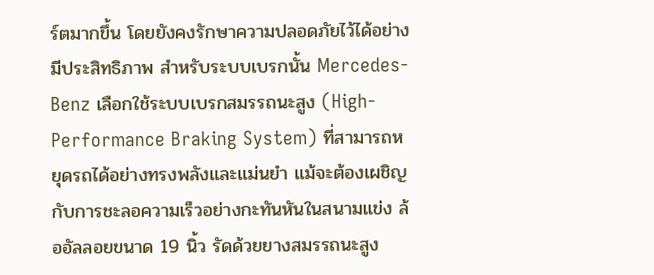ร์ตมากขึ้น โดยยังคงรักษาความปลอดภัยไว้ได้อย่างมีประสิทธิภาพ สำหรับระบบเบรกนั้น Mercedes-Benz เลือกใช้ระบบเบรกสมรรถนะสูง (High-Performance Braking System) ที่สามารถหยุดรถได้อย่างทรงพลังและแม่นยำ แม้จะต้องเผชิญกับการชะลอความเร็วอย่างกะทันหันในสนามแข่ง ล้ออัลลอยขนาด 19 นิ้ว รัดด้วยยางสมรรถนะสูง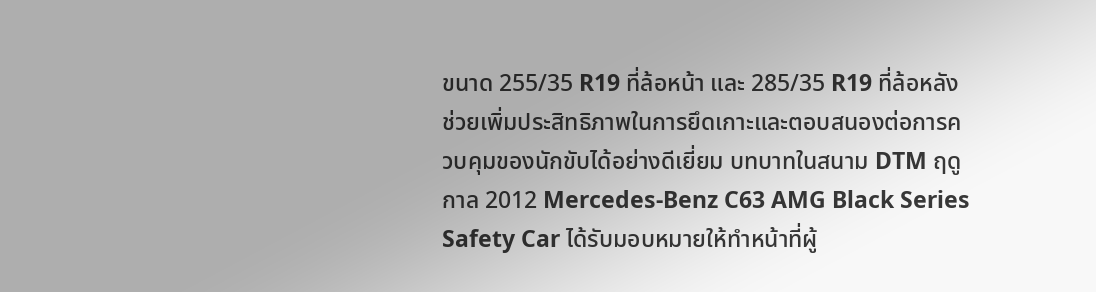ขนาด 255/35 R19 ที่ล้อหน้า และ 285/35 R19 ที่ล้อหลัง ช่วยเพิ่มประสิทธิภาพในการยึดเกาะและตอบสนองต่อการควบคุมของนักขับได้อย่างดีเยี่ยม บทบาทในสนาม DTM ฤดูกาล 2012 Mercedes-Benz C63 AMG Black Series Safety Car ได้รับมอบหมายให้ทำหน้าที่ผู้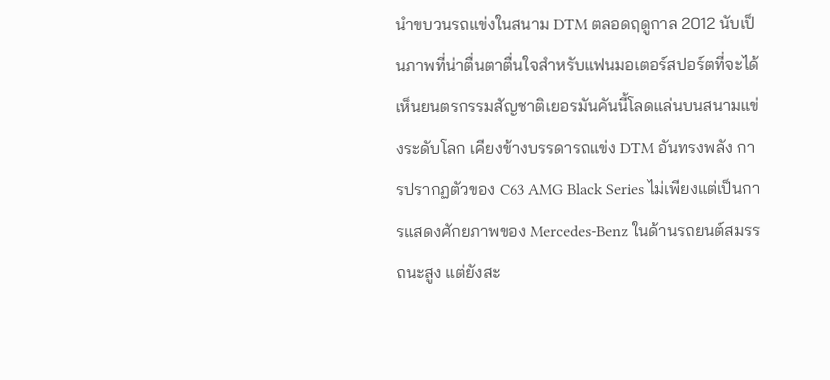นำขบวนรถแข่งในสนาม DTM ตลอดฤดูกาล 2012 นับเป็นภาพที่น่าตื่นตาตื่นใจสำหรับแฟนมอเตอร์สปอร์ตที่จะได้เห็นยนตรกรรมสัญชาติเยอรมันคันนี้โลดแล่นบนสนามแข่งระดับโลก เคียงข้างบรรดารถแข่ง DTM อันทรงพลัง การปรากฏตัวของ C63 AMG Black Series ไม่เพียงแต่เป็นการแสดงศักยภาพของ Mercedes-Benz ในด้านรถยนต์สมรรถนะสูง แต่ยังสะ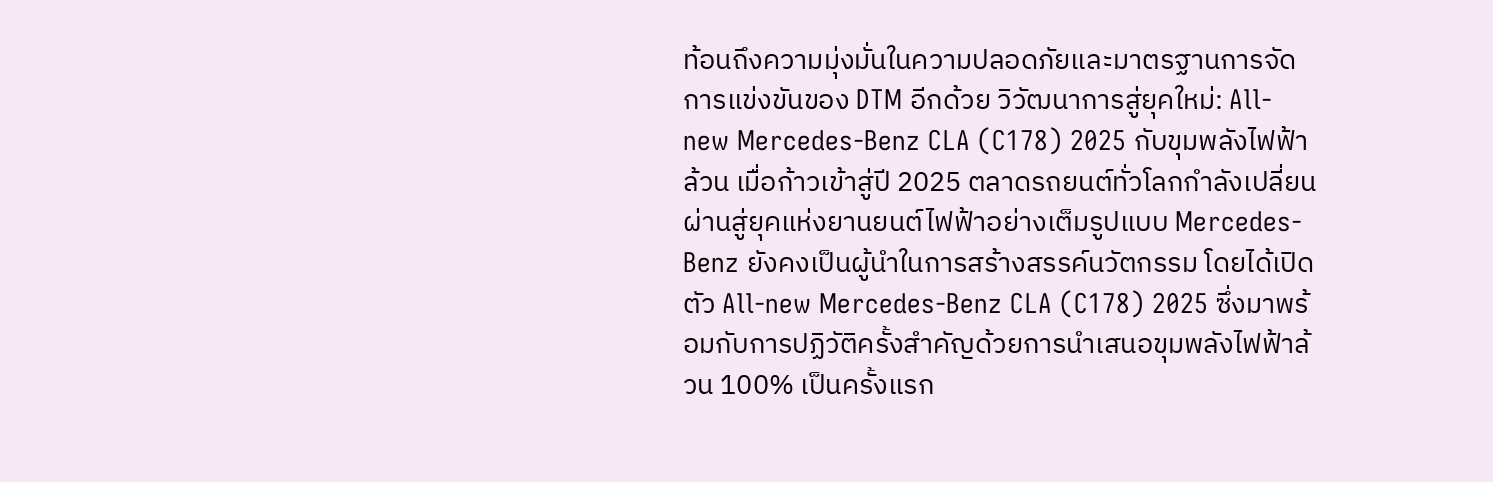ท้อนถึงความมุ่งมั่นในความปลอดภัยและมาตรฐานการจัดการแข่งขันของ DTM อีกด้วย วิวัฒนาการสู่ยุคใหม่: All-new Mercedes-Benz CLA (C178) 2025 กับขุมพลังไฟฟ้าล้วน เมื่อก้าวเข้าสู่ปี 2025 ตลาดรถยนต์ทั่วโลกกำลังเปลี่ยนผ่านสู่ยุคแห่งยานยนต์ไฟฟ้าอย่างเต็มรูปแบบ Mercedes-Benz ยังคงเป็นผู้นำในการสร้างสรรค์นวัตกรรม โดยได้เปิดตัว All-new Mercedes-Benz CLA (C178) 2025 ซึ่งมาพร้อมกับการปฏิวัติครั้งสำคัญด้วยการนำเสนอขุมพลังไฟฟ้าล้วน 100% เป็นครั้งแรก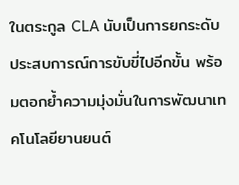ในตระกูล CLA นับเป็นการยกระดับประสบการณ์การขับขี่ไปอีกขั้น พร้อมตอกย้ำความมุ่งมั่นในการพัฒนาเทคโนโลยียานยนต์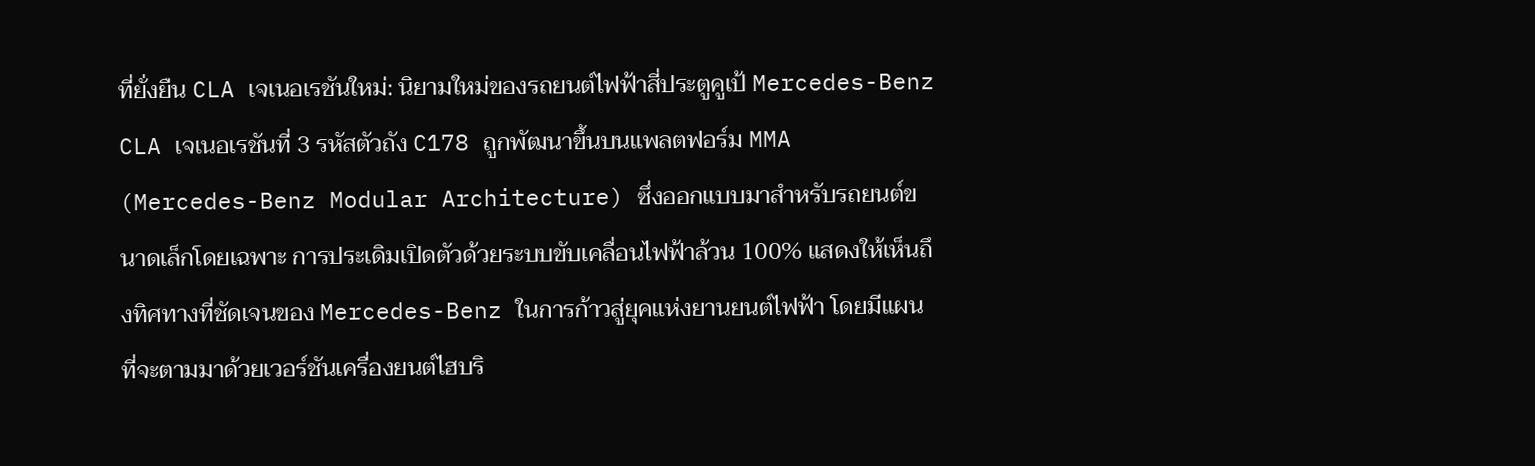ที่ยั่งยืน CLA เจเนอเรชันใหม่: นิยามใหม่ของรถยนต์ไฟฟ้าสี่ประตูคูเป้ Mercedes-Benz CLA เจเนอเรชันที่ 3 รหัสตัวถัง C178 ถูกพัฒนาขึ้นบนแพลตฟอร์ม MMA (Mercedes-Benz Modular Architecture) ซึ่งออกแบบมาสำหรับรถยนต์ขนาดเล็กโดยเฉพาะ การประเดิมเปิดตัวด้วยระบบขับเคลื่อนไฟฟ้าล้วน 100% แสดงให้เห็นถึงทิศทางที่ชัดเจนของ Mercedes-Benz ในการก้าวสู่ยุคแห่งยานยนต์ไฟฟ้า โดยมีแผนที่จะตามมาด้วยเวอร์ชันเครื่องยนต์ไฮบริ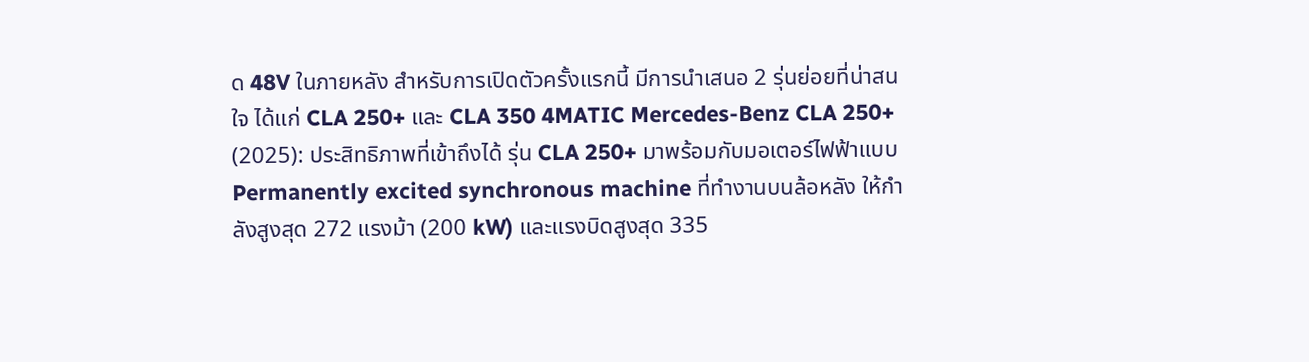ด 48V ในภายหลัง สำหรับการเปิดตัวครั้งแรกนี้ มีการนำเสนอ 2 รุ่นย่อยที่น่าสนใจ ได้แก่ CLA 250+ และ CLA 350 4MATIC Mercedes-Benz CLA 250+ (2025): ประสิทธิภาพที่เข้าถึงได้ รุ่น CLA 250+ มาพร้อมกับมอเตอร์ไฟฟ้าแบบ Permanently excited synchronous machine ที่ทำงานบนล้อหลัง ให้กำลังสูงสุด 272 แรงม้า (200 kW) และแรงบิดสูงสุด 335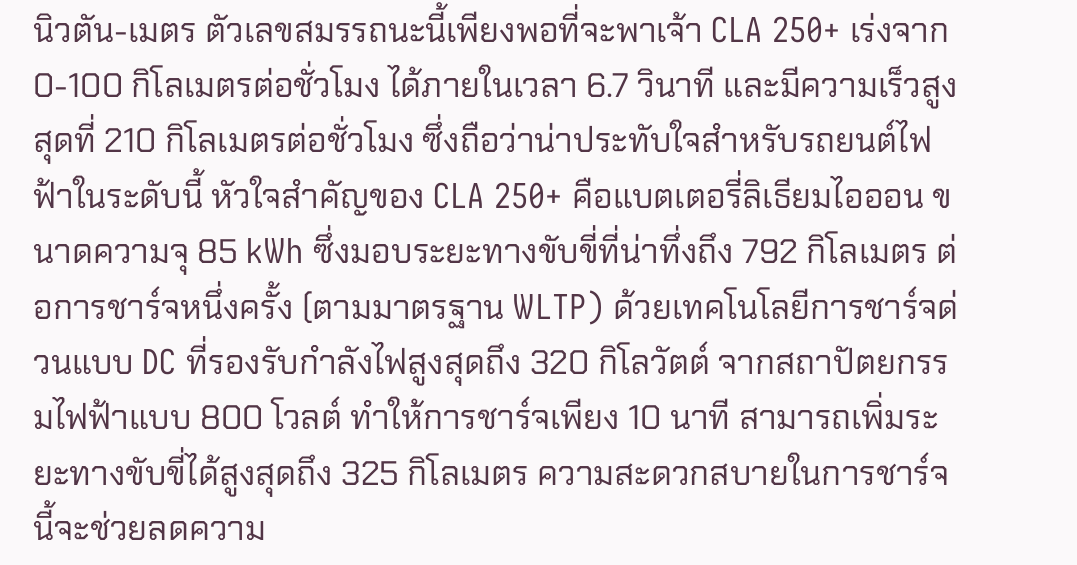นิวตัน-เมตร ตัวเลขสมรรถนะนี้เพียงพอที่จะพาเจ้า CLA 250+ เร่งจาก 0-100 กิโลเมตรต่อชั่วโมง ได้ภายในเวลา 6.7 วินาที และมีความเร็วสูงสุดที่ 210 กิโลเมตรต่อชั่วโมง ซึ่งถือว่าน่าประทับใจสำหรับรถยนต์ไฟฟ้าในระดับนี้ หัวใจสำคัญของ CLA 250+ คือแบตเตอรี่ลิเธียมไอออน ขนาดความจุ 85 kWh ซึ่งมอบระยะทางขับขี่ที่น่าทึ่งถึง 792 กิโลเมตร ต่อการชาร์จหนึ่งครั้ง (ตามมาตรฐาน WLTP) ด้วยเทคโนโลยีการชาร์จด่วนแบบ DC ที่รองรับกำลังไฟสูงสุดถึง 320 กิโลวัตต์ จากสถาปัตยกรรมไฟฟ้าแบบ 800 โวลต์ ทำให้การชาร์จเพียง 10 นาที สามารถเพิ่มระยะทางขับขี่ได้สูงสุดถึง 325 กิโลเมตร ความสะดวกสบายในการชาร์จนี้จะช่วยลดความ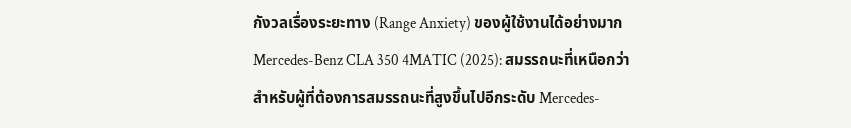กังวลเรื่องระยะทาง (Range Anxiety) ของผู้ใช้งานได้อย่างมาก Mercedes-Benz CLA 350 4MATIC (2025): สมรรถนะที่เหนือกว่า สำหรับผู้ที่ต้องการสมรรถนะที่สูงขึ้นไปอีกระดับ Mercedes-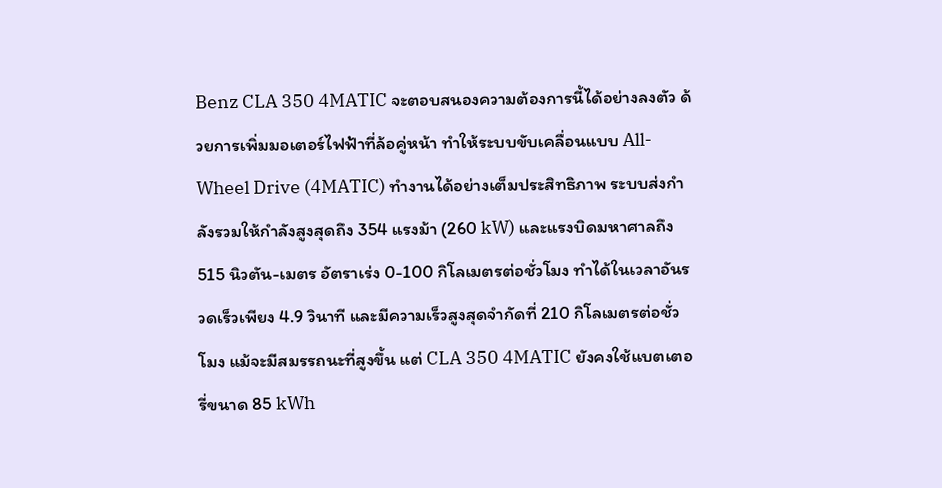Benz CLA 350 4MATIC จะตอบสนองความต้องการนี้ได้อย่างลงตัว ด้วยการเพิ่มมอเตอร์ไฟฟ้าที่ล้อคู่หน้า ทำให้ระบบขับเคลื่อนแบบ All-Wheel Drive (4MATIC) ทำงานได้อย่างเต็มประสิทธิภาพ ระบบส่งกำลังรวมให้กำลังสูงสุดถึง 354 แรงม้า (260 kW) และแรงบิดมหาศาลถึง 515 นิวตัน-เมตร อัตราเร่ง 0-100 กิโลเมตรต่อชั่วโมง ทำได้ในเวลาอันรวดเร็วเพียง 4.9 วินาที และมีความเร็วสูงสุดจำกัดที่ 210 กิโลเมตรต่อชั่วโมง แม้จะมีสมรรถนะที่สูงขึ้น แต่ CLA 350 4MATIC ยังคงใช้แบตเตอรี่ขนาด 85 kWh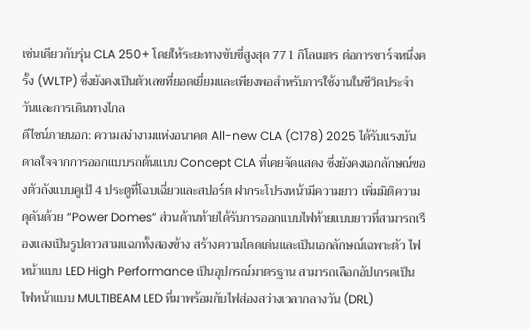เช่นเดียวกับรุ่น CLA 250+ โดยให้ระยะทางขับขี่สูงสุด 771 กิโลเมตร ต่อการชาร์จหนึ่งครั้ง (WLTP) ซึ่งยังคงเป็นตัวเลขที่ยอดเยี่ยมและเพียงพอสำหรับการใช้งานในชีวิตประจำวันและการเดินทางไกล
ดีไซน์ภายนอก: ความสง่างามแห่งอนาคต All-new CLA (C178) 2025 ได้รับแรงบันดาลใจจากการออกแบบรถต้นแบบ Concept CLA ที่เคยจัดแสดง ซึ่งยังคงเอกลักษณ์ของตัวถังแบบคูเป้ 4 ประตูที่โฉบเฉี่ยวและสปอร์ต ฝากระโปรงหน้ามีความยาว เพิ่มมิติความดุดันด้วย “Power Domes” ส่วนด้านท้ายได้รับการออกแบบไฟท้ายแบบยาวที่สามารถเรืองแสงเป็นรูปดาวสามแฉกทั้งสองข้าง สร้างความโดดเด่นและเป็นเอกลักษณ์เฉพาะตัว ไฟหน้าแบบ LED High Performance เป็นอุปกรณ์มาตรฐาน สามารถเลือกอัปเกรดเป็นไฟหน้าแบบ MULTIBEAM LED ที่มาพร้อมกับไฟส่องสว่างเวลากลางวัน (DRL)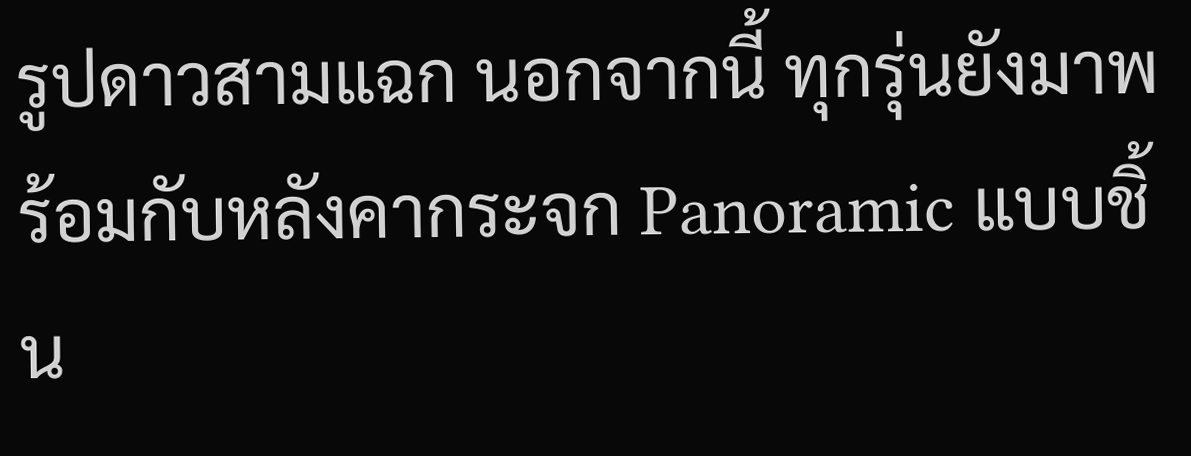รูปดาวสามแฉก นอกจากนี้ ทุกรุ่นยังมาพร้อมกับหลังคากระจก Panoramic แบบชิ้น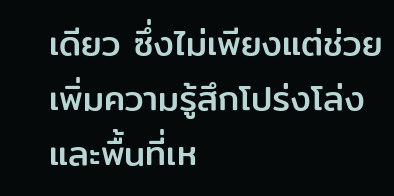เดียว ซึ่งไม่เพียงแต่ช่วยเพิ่มความรู้สึกโปร่งโล่งและพื้นที่เห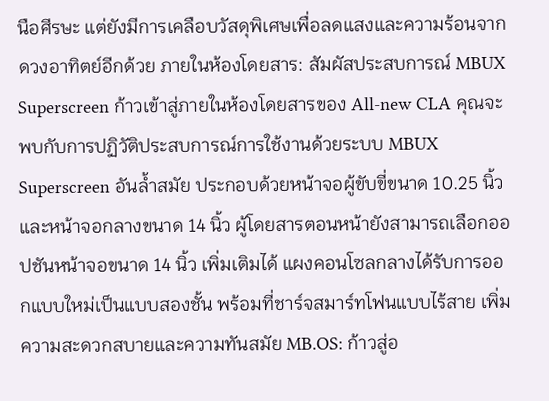นือศีรษะ แต่ยังมีการเคลือบวัสดุพิเศษเพื่อลดแสงและความร้อนจากดวงอาทิตย์อีกด้วย ภายในห้องโดยสาร: สัมผัสประสบการณ์ MBUX Superscreen ก้าวเข้าสู่ภายในห้องโดยสารของ All-new CLA คุณจะพบกับการปฏิวัติประสบการณ์การใช้งานด้วยระบบ MBUX Superscreen อันล้ำสมัย ประกอบด้วยหน้าจอผู้ขับขี่ขนาด 10.25 นิ้ว และหน้าจอกลางขนาด 14 นิ้ว ผู้โดยสารตอนหน้ายังสามารถเลือกออปชันหน้าจอขนาด 14 นิ้ว เพิ่มเติมได้ แผงคอนโซลกลางได้รับการออกแบบใหม่เป็นแบบสองชั้น พร้อมที่ชาร์จสมาร์ทโฟนแบบไร้สาย เพิ่มความสะดวกสบายและความทันสมัย MB.OS: ก้าวสู่อ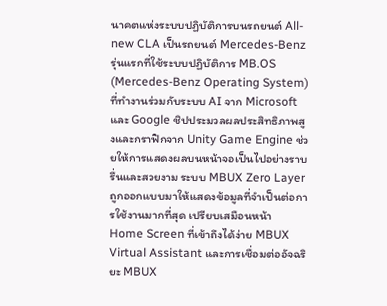นาคตแห่งระบบปฏิบัติการบนรถยนต์ All-new CLA เป็นรถยนต์ Mercedes-Benz รุ่นแรกที่ใช้ระบบปฏิบัติการ MB.OS (Mercedes-Benz Operating System) ที่ทำงานร่วมกับระบบ AI จาก Microsoft และ Google ชิปประมวลผลประสิทธิภาพสูงและกราฟิกจาก Unity Game Engine ช่วยให้การแสดงผลบนหน้าจอเป็นไปอย่างราบรื่นและสวยงาม ระบบ MBUX Zero Layer ถูกออกแบบมาให้แสดงข้อมูลที่จำเป็นต่อการใช้งานมากที่สุด เปรียบเสมือนหน้า Home Screen ที่เข้าถึงได้ง่าย MBUX Virtual Assistant และการเชื่อมต่ออัจฉริยะ MBUX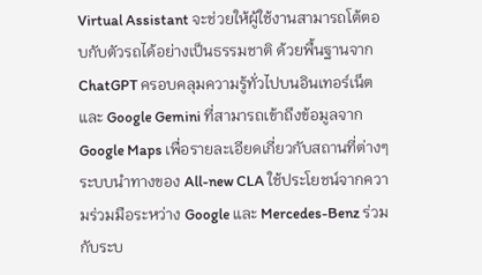Virtual Assistant จะช่วยให้ผู้ใช้งานสามารถโต้ตอบกับตัวรถได้อย่างเป็นธรรมชาติ ด้วยพื้นฐานจาก ChatGPT ครอบคลุมความรู้ทั่วไปบนอินเทอร์เน็ต และ Google Gemini ที่สามารถเข้าถึงข้อมูลจาก Google Maps เพื่อรายละเอียดเกี่ยวกับสถานที่ต่างๆ ระบบนำทางของ All-new CLA ใช้ประโยชน์จากความร่วมมือระหว่าง Google และ Mercedes-Benz ร่วมกับระบ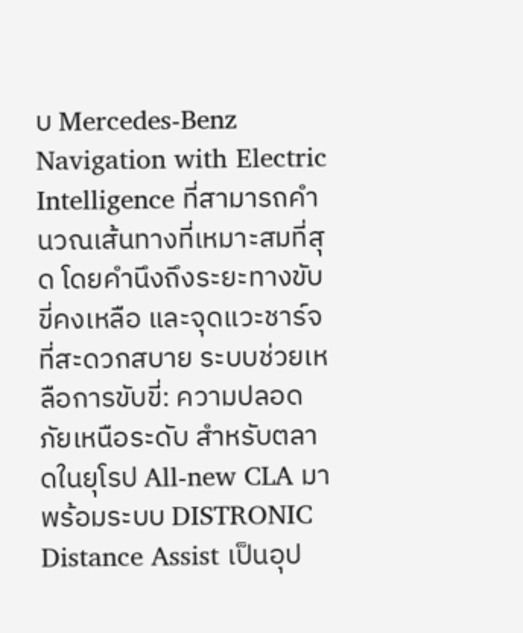บ Mercedes‑Benz Navigation with Electric Intelligence ที่สามารถคำนวณเส้นทางที่เหมาะสมที่สุด โดยคำนึงถึงระยะทางขับขี่คงเหลือ และจุดแวะชาร์จที่สะดวกสบาย ระบบช่วยเหลือการขับขี่: ความปลอดภัยเหนือระดับ สำหรับตลาดในยุโรป All-new CLA มาพร้อมระบบ DISTRONIC Distance Assist เป็นอุป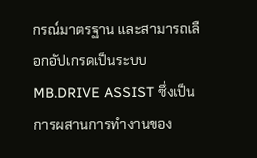กรณ์มาตรฐาน และสามารถเลือกอัปเกรดเป็นระบบ MB.DRIVE ASSIST ซึ่งเป็นการผสานการทำงานของ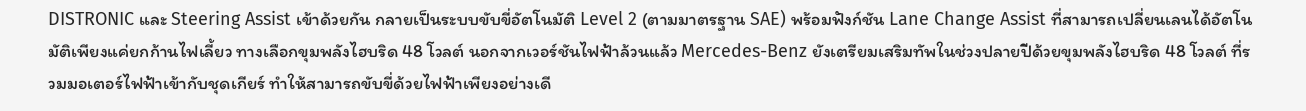DISTRONIC และ Steering Assist เข้าด้วยกัน กลายเป็นระบบขับขี่อัตโนมัติ Level 2 (ตามมาตรฐาน SAE) พร้อมฟังก์ชัน Lane Change Assist ที่สามารถเปลี่ยนเลนได้อัตโนมัติเพียงแค่ยกก้านไฟเลี้ยว ทางเลือกขุมพลังไฮบริด 48 โวลต์ นอกจากเวอร์ชันไฟฟ้าล้วนแล้ว Mercedes-Benz ยังเตรียมเสริมทัพในช่วงปลายปีด้วยขุมพลังไฮบริด 48 โวลต์ ที่รวมมอเตอร์ไฟฟ้าเข้ากับชุดเกียร์ ทำให้สามารถขับขี่ด้วยไฟฟ้าเพียงอย่างเดี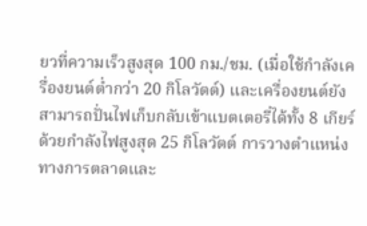ยวที่ความเร็วสูงสุด 100 กม./ชม. (เมื่อใช้กำลังเครื่องยนต์ต่ำกว่า 20 กิโลวัตต์) และเครื่องยนต์ยังสามารถปั่นไฟเก็บกลับเข้าแบตเตอรี่ได้ทั้ง 8 เกียร์ ด้วยกำลังไฟสูงสุด 25 กิโลวัตต์ การวางตำแหน่งทางการตลาดและ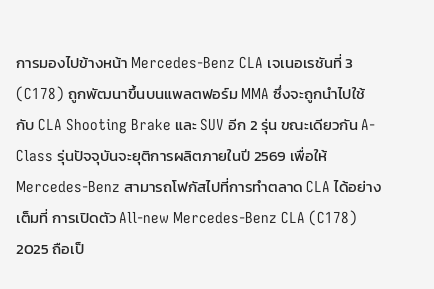การมองไปข้างหน้า Mercedes-Benz CLA เจเนอเรชันที่ 3 (C178) ถูกพัฒนาขึ้นบนแพลตฟอร์ม MMA ซึ่งจะถูกนำไปใช้กับ CLA Shooting Brake และ SUV อีก 2 รุ่น ขณะเดียวกัน A-Class รุ่นปัจจุบันจะยุติการผลิตภายในปี 2569 เพื่อให้ Mercedes-Benz สามารถโฟกัสไปที่การทำตลาด CLA ได้อย่างเต็มที่ การเปิดตัว All-new Mercedes-Benz CLA (C178) 2025 ถือเป็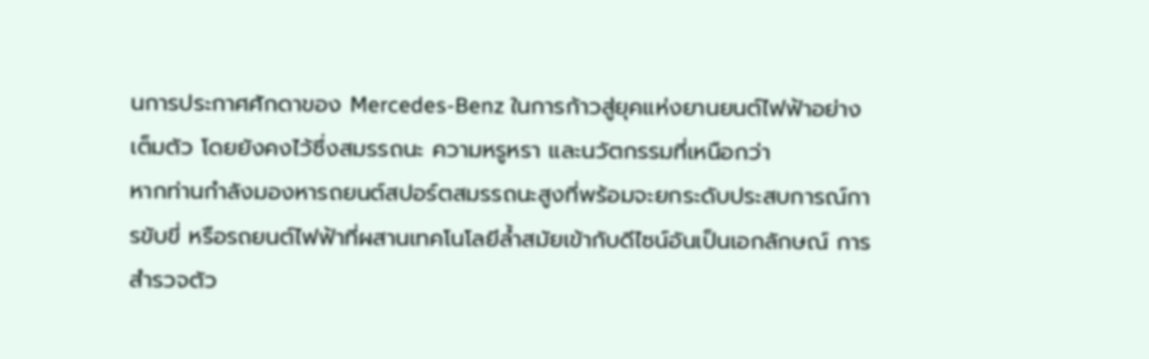นการประกาศศักดาของ Mercedes-Benz ในการก้าวสู่ยุคแห่งยานยนต์ไฟฟ้าอย่างเต็มตัว โดยยังคงไว้ซึ่งสมรรถนะ ความหรูหรา และนวัตกรรมที่เหนือกว่า
หากท่านกำลังมองหารถยนต์สปอร์ตสมรรถนะสูงที่พร้อมจะยกระดับประสบการณ์การขับขี่ หรือรถยนต์ไฟฟ้าที่ผสานเทคโนโลยีล้ำสมัยเข้ากับดีไซน์อันเป็นเอกลักษณ์ การสำรวจตัว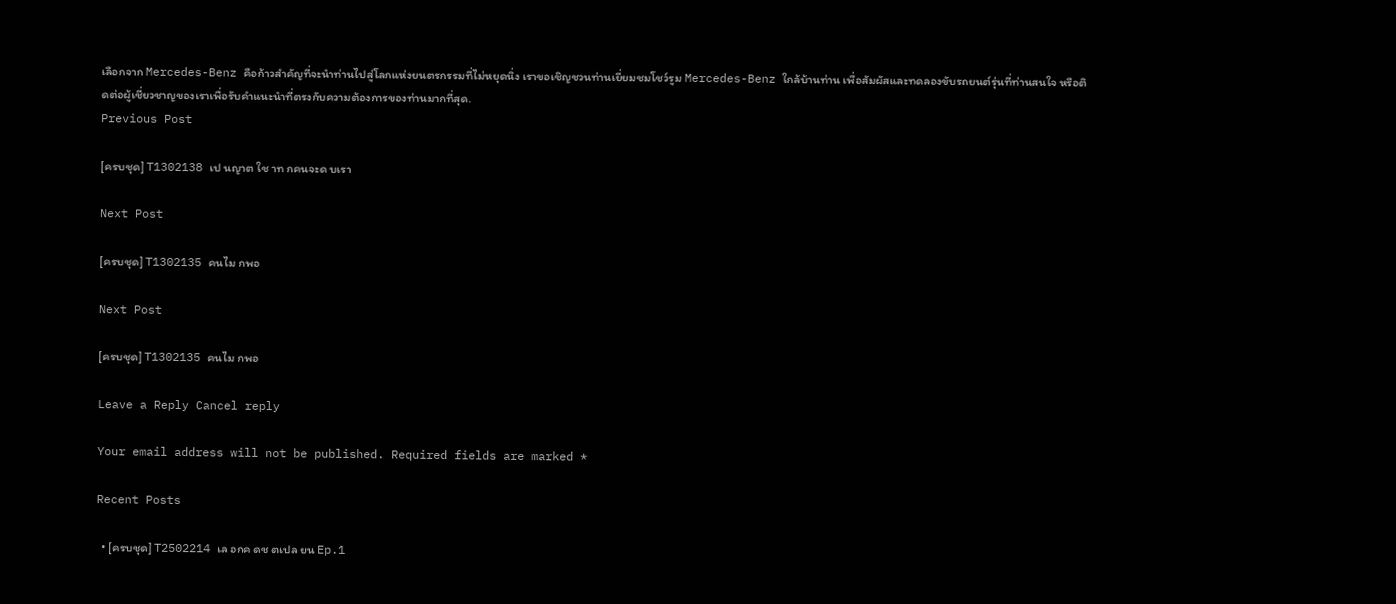เลือกจาก Mercedes-Benz คือก้าวสำคัญที่จะนำท่านไปสู่โลกแห่งยนตรกรรมที่ไม่หยุดนิ่ง เราขอเชิญชวนท่านเยี่ยมชมโชว์รูม Mercedes-Benz ใกล้บ้านท่าน เพื่อสัมผัสและทดลองขับรถยนต์รุ่นที่ท่านสนใจ หรือติดต่อผู้เชี่ยวชาญของเราเพื่อรับคำแนะนำที่ตรงกับความต้องการของท่านมากที่สุด.
Previous Post

[ครบชุด] T1302138 เป นญาต ใช าท กคนจะด บเรา

Next Post

[ครบชุด] T1302135 คนไม กพอ

Next Post

[ครบชุด] T1302135 คนไม กพอ

Leave a Reply Cancel reply

Your email address will not be published. Required fields are marked *

Recent Posts

  • [ครบชุด] T2502214 เล อกค ดช ตเปล ยน Ep.1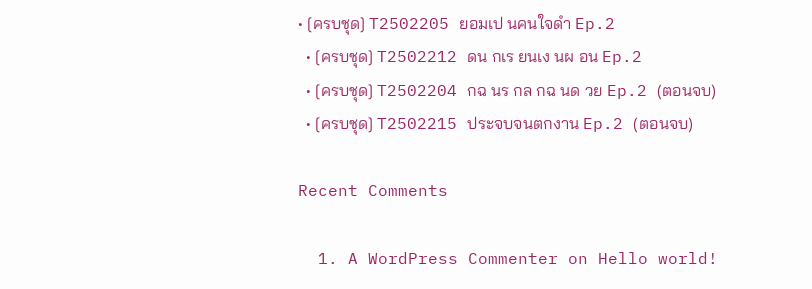• [ครบชุด] T2502205 ยอมเป นคนใจดำ Ep.2
  • [ครบชุด] T2502212 ดน กเร ยนเง นผ อน Ep.2
  • [ครบชุด] T2502204 กฉ นร กล กฉ นด วย Ep.2 (ตอนจบ)
  • [ครบชุด] T2502215 ประจบจนตกงาน Ep.2 (ตอนจบ)

Recent Comments

  1. A WordPress Commenter on Hello world!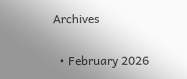Archives

  • February 2026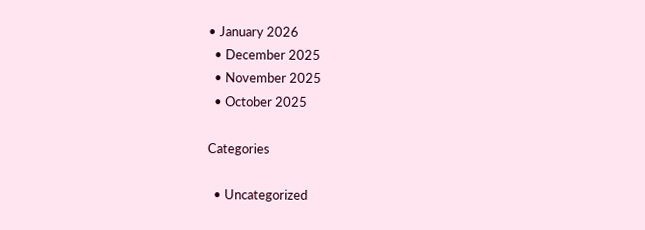• January 2026
  • December 2025
  • November 2025
  • October 2025

Categories

  • Uncategorized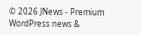© 2026 JNews - Premium WordPress news &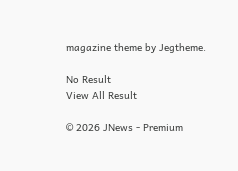magazine theme by Jegtheme.

No Result
View All Result

© 2026 JNews - Premium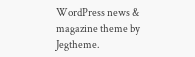WordPress news & magazine theme by Jegtheme.